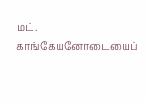மட். காங்கேயனோடையைப்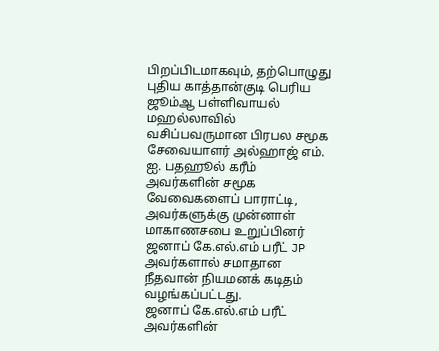பிறப்பிடமாகவும், தற்பொழுது புதிய காத்தான்குடி பெரிய ஜூம்ஆ பள்ளிவாயல் மஹல்லாவில் வசிப்பவருமான பிரபல சமூக சேவையாளர் அல்ஹாஜ் எம். ஐ. பதஹூல் கரீம் அவர்களின் சமூக வேவைகளைப் பாராட்டி, அவர்களுக்கு முன்னாள் மாகாணசபை உறுப்பினர் ஜனாப் கே.எல்.எம் பரீட் JP அவர்களால் சமாதான நீதவான் நியமனக் கடிதம் வழங்கப்பட்டது.
ஜனாப் கே.எல்.எம் பரீட் அவர்களின்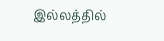இல்லத்தில்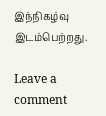இந்நிகழ்வு இடம்பெற்றது.

Leave a comment